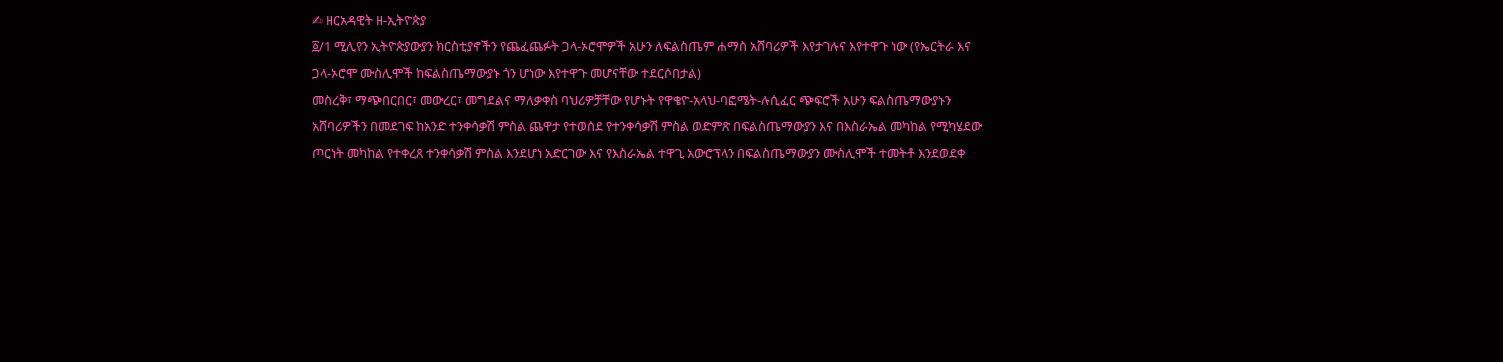✍ ዘርአዳዊት ዘ-ኢትዮጵያ
፩/1 ሚሊየን ኢትዮጵያውያን ክርስቲያኖችን የጨፈጨፉት ጋላ-ኦሮሞዎች አሁን ለፍልስጤም ሐማስ አሸባሪዎች እየታገሉና እየተዋጉ ነው (የኤርትራ እና ጋላ-ኦሮሞ ሙስሊሞች ከፍልስጤማውያኑ ጎን ሆነው እየተዋጉ መሆናቸው ተደርሶበታል)
መስረቅ፣ ማጭበርበር፣ መውረር፣ መግደልና ማለቃቀስ ባህሪዎቻቸው የሆኑት የዋቄዮ-አላህ-ባፎሜት-ሉሲፈር ጭፍሮች አሁን ፍልስጤማውያኑን አሸባሪዎችን በመደገፍ ከአንድ ተንቀሳቃሽ ምስል ጨዋታ የተወሰደ የተንቀሳቃሽ ምስል ወድምጽ በፍልስጤማውያን እና በእስራኤል መካከል የሚካሄደው ጦርነት መካከል የተቀረጸ ተንቀሳቃሽ ምስል እንደሆነ አድርገው እና የእስራኤል ተዋጊ አውሮፕላን በፍልስጤማውያን ሙስሊሞች ተመትቶ እንደወደቀ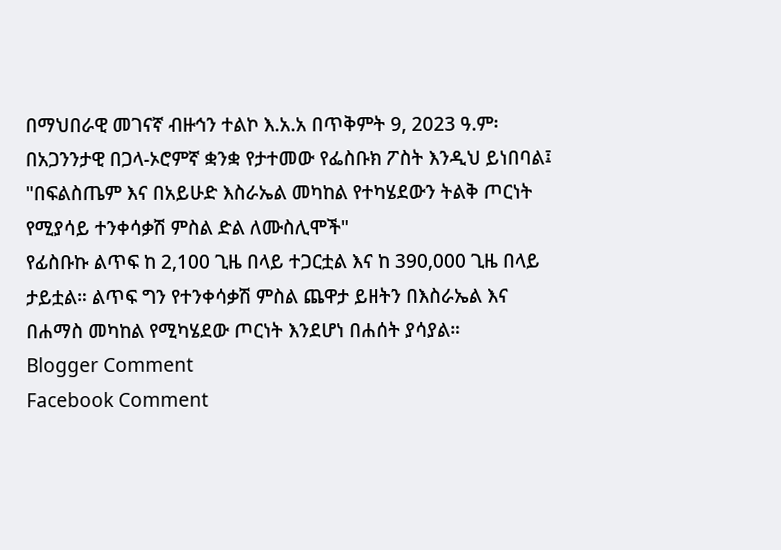በማህበራዊ መገናኛ ብዙኅን ተልኮ እ.አ.አ በጥቅምት 9, 2023 ዓ.ም፡ በአጋንንታዊ በጋላ-ኦሮምኛ ቋንቋ የታተመው የፌስቡክ ፖስት እንዲህ ይነበባል፤
"በፍልስጤም እና በአይሁድ እስራኤል መካከል የተካሄደውን ትልቅ ጦርነት የሚያሳይ ተንቀሳቃሽ ምስል ድል ለሙስሊሞች"
የፊስቡኩ ልጥፍ ከ 2,100 ጊዜ በላይ ተጋርቷል እና ከ 390,000 ጊዜ በላይ ታይቷል። ልጥፍ ግን የተንቀሳቃሽ ምስል ጨዋታ ይዘትን በእስራኤል እና በሐማስ መካከል የሚካሄደው ጦርነት እንደሆነ በሐሰት ያሳያል።
Blogger Comment
Facebook Comment